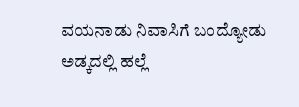ವಯನಾಡು ನಿವಾಸಿಗೆ ಬಂದ್ಯೋಡು ಅಡ್ಕದಲ್ಲಿ ಹಲ್ಲೆ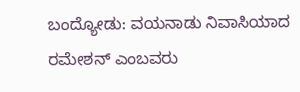ಬಂದ್ಯೋಡು: ವಯನಾಡು ನಿವಾಸಿಯಾದ ರಮೇಶನ್ ಎಂಬವರು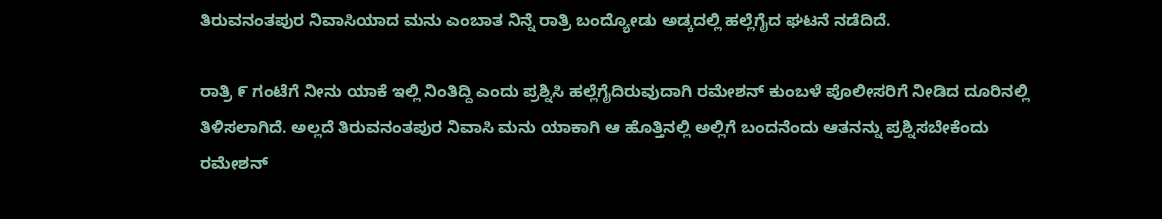ತಿರುವನಂತಪುರ ನಿವಾಸಿಯಾದ ಮನು ಎಂಬಾತ ನಿನ್ನೆ ರಾತ್ರಿ ಬಂದ್ಯೋಡು ಅಡ್ಕದಲ್ಲಿ ಹಲ್ಲೆಗೈದ ಘಟನೆ ನಡೆದಿದೆ.

ರಾತ್ರಿ ೯ ಗಂಟೆಗೆ ನೀನು ಯಾಕೆ ಇಲ್ಲಿ ನಿಂತಿದ್ದಿ ಎಂದು ಪ್ರಶ್ನಿಸಿ ಹಲ್ಲೆಗೈದಿರುವುದಾಗಿ ರಮೇಶನ್ ಕುಂಬಳೆ ಪೊಲೀಸರಿಗೆ ನೀಡಿದ ದೂರಿನಲ್ಲಿ ತಿಳಿಸಲಾಗಿದೆ. ಅಲ್ಲದೆ ತಿರುವನಂತಪುರ ನಿವಾಸಿ ಮನು ಯಾಕಾಗಿ ಆ ಹೊತ್ತಿನಲ್ಲಿ ಅಲ್ಲಿಗೆ ಬಂದನೆಂದು ಆತನನ್ನು ಪ್ರಶ್ನಿಸಬೇಕೆಂದು ರಮೇಶನ್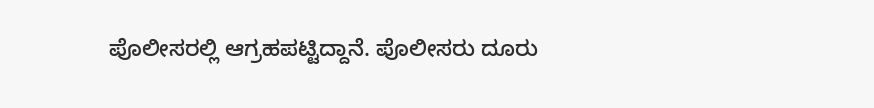ಪೊಲೀಸರಲ್ಲಿ ಆಗ್ರಹಪಟ್ಟಿದ್ದಾನೆ. ಪೊಲೀಸರು ದೂರು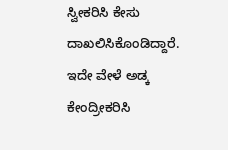ಸ್ವೀಕರಿಸಿ ಕೇಸು ದಾಖಲಿಸಿಕೊಂಡಿದ್ದಾರೆ. ಇದೇ ವೇಳೆ ಅಡ್ಕ ಕೇಂದ್ರೀಕರಿಸಿ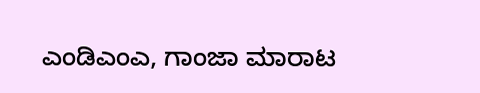ಎಂಡಿಎಂಎ, ಗಾಂಜಾ ಮಾರಾಟ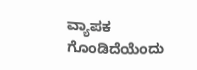ವ್ಯಾಪಕ ಗೊಂಡಿದೆಯೆಂದು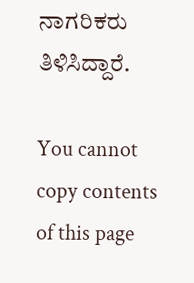ನಾಗರಿಕರು ತಿಳಿಸಿದ್ದಾರೆ.

You cannot copy contents of this page